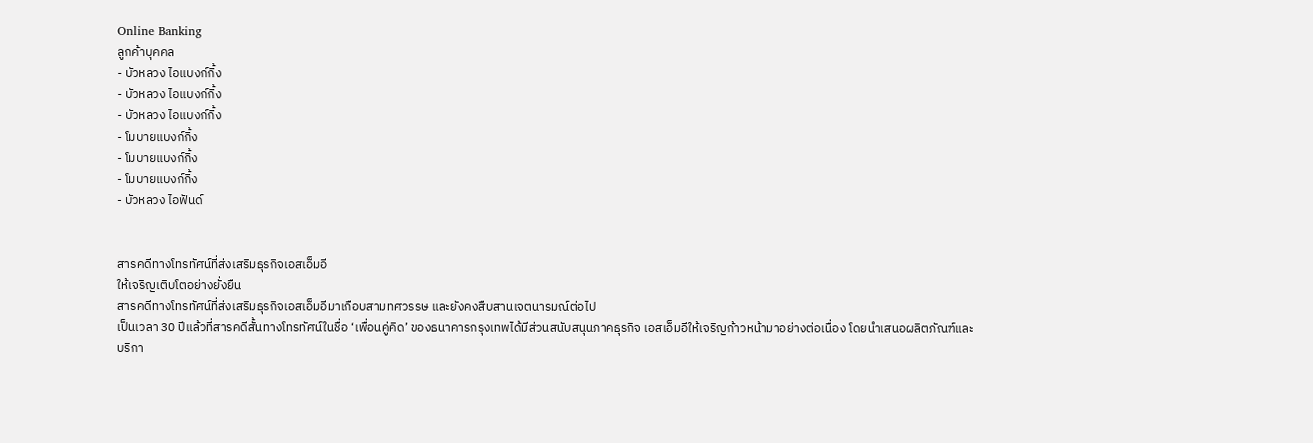Online Banking
ลูกค้าบุคคล
- บัวหลวง ไอแบงก์กิ้ง
- บัวหลวง ไอแบงก์กิ้ง
- บัวหลวง ไอแบงก์กิ้ง
- โมบายแบงก์กิ้ง
- โมบายแบงก์กิ้ง
- โมบายแบงก์กิ้ง
- บัวหลวง ไอฟันด์


สารคดีทางโทรทัศน์ที่ส่งเสริมธุรกิจเอสเอ็มอี
ให้เจริญเติบโตอย่างยั่งยืน
สารคดีทางโทรทัศน์ที่ส่งเสริมธุรกิจเอสเอ็มอีมาเกือบสามทศวรรษ และยังคงสืบสานเจตนารมณ์ต่อไป
เป็นเวลา 30 ปีแล้วที่สารคดีสั้นทางโทรทัศน์ในชื่อ ‘เพื่อนคู่คิด’ ของธนาคารกรุงเทพได้มีส่วนสนับสนุนภาคธุรกิจ เอสเอ็มอีให้เจริญก้าวหน้ามาอย่างต่อเนื่อง โดยนำเสนอผลิตภัณฑ์และบริกา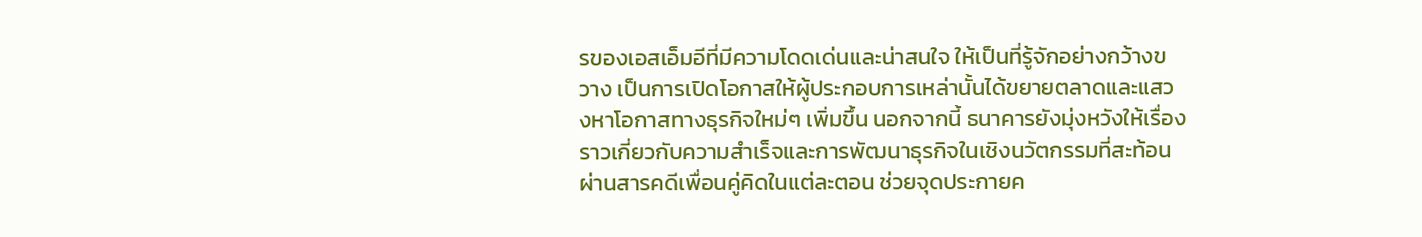รของเอสเอ็มอีที่มีความโดดเด่นและน่าสนใจ ให้เป็นที่รู้จักอย่างกว้างขวาง เป็นการเปิดโอกาสให้ผู้ประกอบการเหล่านั้นได้ขยายตลาดและแสวงหาโอกาสทางธุรกิจใหม่ๆ เพิ่มขึ้น นอกจากนี้ ธนาคารยังมุ่งหวังให้เรื่องราวเกี่ยวกับความสำเร็จและการพัฒนาธุรกิจในเชิงนวัตกรรมที่สะท้อนผ่านสารคดีเพื่อนคู่คิดในแต่ละตอน ช่วยจุดประกายค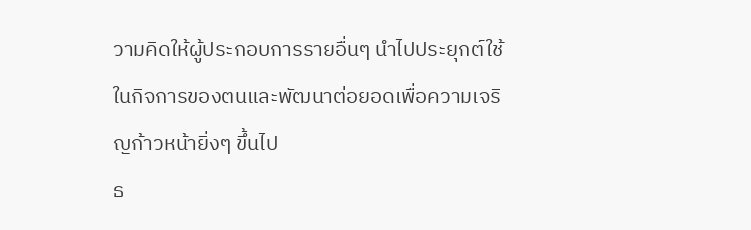วามคิดให้ผู้ประกอบการรายอื่นๆ นำไปประยุกต์ใช้ในกิจการของตนและพัฒนาต่อยอดเพื่อความเจริญก้าวหน้ายิ่งๆ ขึ้นไป
ธ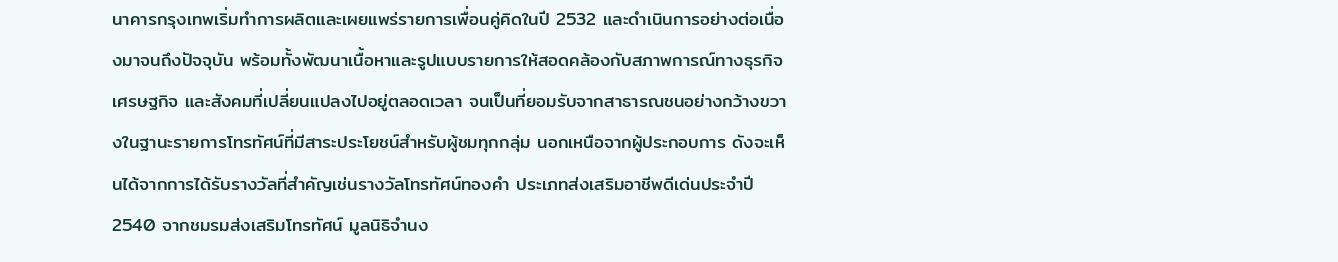นาคารกรุงเทพเริ่มทำการผลิตและเผยแพร่รายการเพื่อนคู่คิดในปี 2532 และดำเนินการอย่างต่อเนื่องมาจนถึงปัจจุบัน พร้อมทั้งพัฒนาเนื้อหาและรูปแบบรายการให้สอดคล้องกับสภาพการณ์ทางธุรกิจ เศรษฐกิจ และสังคมที่เปลี่ยนแปลงไปอยู่ตลอดเวลา จนเป็นที่ยอมรับจากสาธารณชนอย่างกว้างขวางในฐานะรายการโทรทัศน์ที่มีสาระประโยชน์สำหรับผู้ชมทุกกลุ่ม นอกเหนือจากผู้ประกอบการ ดังจะเห็นได้จากการได้รับรางวัลที่สำคัญเช่นรางวัลโทรทัศน์ทองคำ ประเภทส่งเสริมอาชีพดีเด่นประจำปี 2540 จากชมรมส่งเสริมโทรทัศน์ มูลนิธิจำนง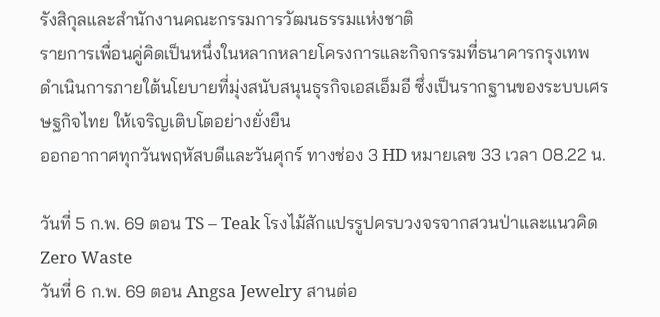รังสิกุลและสำนักงานคณะกรรมการวัฒนธรรมแห่งชาติ
รายการเพื่อนคู่คิดเป็นหนึ่งในหลากหลายโครงการและกิจกรรมที่ธนาคารกรุงเทพดำเนินการภายใต้นโยบายที่มุ่งสนับสนุนธุรกิจเอสเอ็มอี ซึ่งเป็นรากฐานของระบบเศรษฐกิจไทย ให้เจริญเติบโตอย่างยั่งยืน
ออกอากาศทุกวันพฤหัสบดีและวันศุกร์ ทางช่อง 3 HD หมายเลข 33 เวลา 08.22 น.

วันที่ 5 ก.พ. 69 ตอน TS – Teak โรงไม้สักแปรรูปครบวงจรจากสวนป่าและแนวคิด Zero Waste
วันที่ 6 ก.พ. 69 ตอน Angsa Jewelry สานต่อ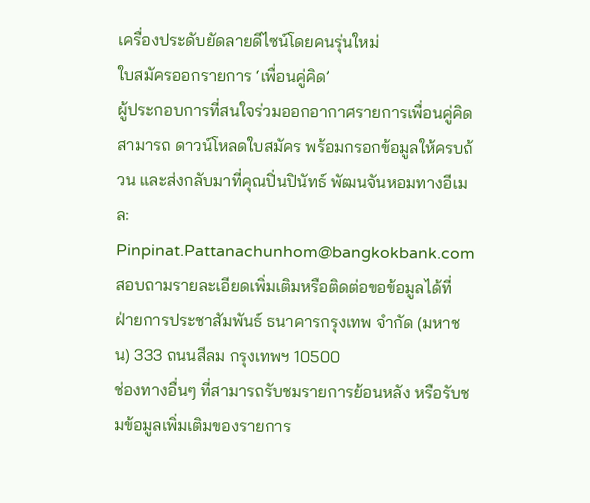เครื่องประดับยัดลายดีไซน์โดยคนรุ่นใหม่
ใบสมัครออกรายการ ‘เพื่อนคู่คิด’
ผู้ประกอบการที่สนใจร่วมออกอากาศรายการเพื่อนคู่คิด สามารถ ดาวน์โหลดใบสมัคร พร้อมกรอกข้อมูลให้ครบถ้วน และส่งกลับมาที่คุณปิ่นปินัทธ์ พัฒนจันหอมทางอีเมล: Pinpinat.Pattanachunhom@bangkokbank.com
สอบถามรายละเอียดเพิ่มเติมหรือติดต่อขอข้อมูลได้ที่
ฝ่ายการประชาสัมพันธ์ ธนาคารกรุงเทพ จำกัด (มหาชน) 333 ถนนสีลม กรุงเทพฯ 10500
ช่องทางอื่นๆ ที่สามารถรับชมรายการย้อนหลัง หรือรับชมข้อมูลเพิ่มเติมของรายการ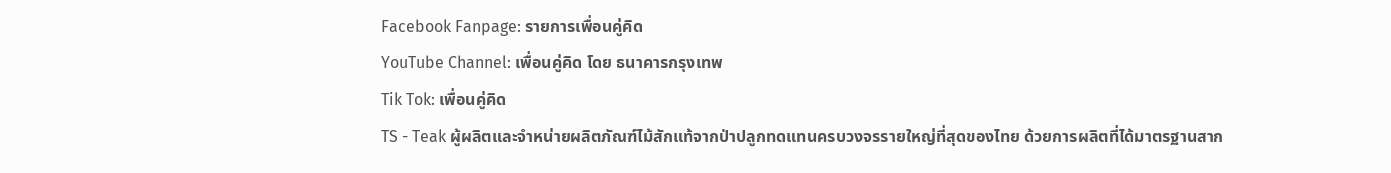Facebook Fanpage: รายการเพื่อนคู่คิด
YouTube Channel: เพื่อนคู่คิด โดย ธนาคารกรุงเทพ
Tik Tok: เพื่อนคู่คิด
TS - Teak ผู้ผลิตและจำหน่ายผลิตภัณฑ์ไม้สักแท้จากป่าปลูกทดแทนครบวงจรรายใหญ่ที่สุดของไทย ด้วยการผลิตที่ได้มาตรฐานสาก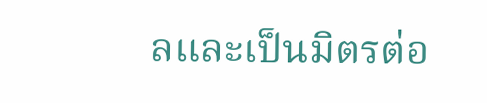ลและเป็นมิตรต่อ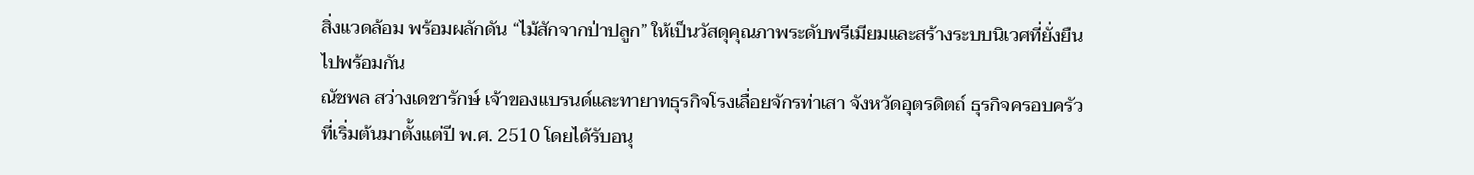สิ่งแวดล้อม พร้อมผลักดัน “ไม้สักจากป่าปลูก” ให้เป็นวัสดุคุณภาพระดับพรีเมียมและสร้างระบบนิเวศที่ยั่งยืนไปพร้อมกัน
ณัชพล สว่างเดชารักษ์ เจ้าของแบรนด์และทายาทธุรกิจโรงเลื่อยจักรท่าเสา จังหวัดอุตรดิตถ์ ธุรกิจครอบครัวที่เริ่มต้นมาตั้งแต่ปี พ.ศ. 2510 โดยได้รับอนุ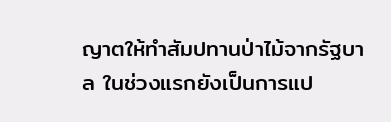ญาตให้ทำสัมปทานป่าไม้จากรัฐบาล ในช่วงแรกยังเป็นการแป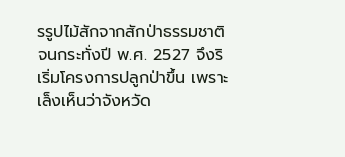รรูปไม้สักจากสักป่าธรรมชาติ จนกระทั่งปี พ.ศ. 2527 จึงริเริ่มโครงการปลูกป่าขึ้น เพราะเล็งเห็นว่าจังหวัด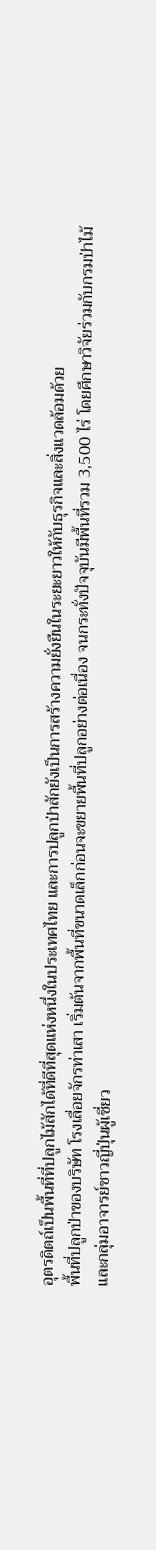อุตรดิตถ์เป็นพื้นที่ที่ปลูกไม้สักได้ที่ดีที่สุดแห่งหนึ่งในประเทศไทย และการปลูกป่าสักยังเป็นการสร้างความยั่งยืนในระยะยาวให้กับธุรกิจและสิ่งแวดล้อมด้วย
พื้นที่ปลูกป่าของบริษัท โรงเลื่อยจักรท่าเสา เริ่มต้นจากพื้นที่ขนาดเล็กก่อนจะขยายพื้นที่ปลูกอย่างต่อเนื่อง จนกระทั่งปัจจุบันมีพื้นที่รวม 3,500 ไร่ โดยศึกษาวิจัยร่วมกับกรมป่าไม้และกลุ่มอาจารย์ชาวญี่ปุ่นผู้เชี่ยว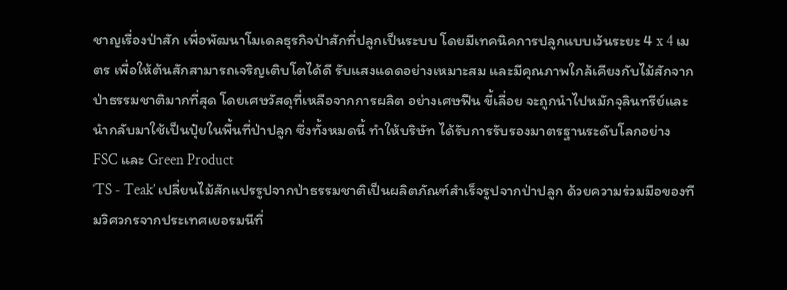ชาญเรื่องป่าสัก เพื่อพัฒนาโมเดลธุรกิจป่าสักที่ปลูกเป็นระบบ โดยมีเทคนิคการปลูกแบบเว้นระยะ 4 x 4 เมตร เพื่อให้ต้นสักสามารถเจริญเติบโตได้ดี รับแสงแดดอย่างเหมาะสม และมีคุณภาพใกล้เคียงกับไม้สักจากป่าธรรมชาติมากที่สุด โดยเศษวัสดุที่เหลือจากการผลิต อย่างเศษฟืน ขี้เลื่อย จะถูกนำไปหมักจุลินทรีย์และนำกลับมาใช้เป็นปุ๋ยในพื้นที่ป่าปลูก ซึ่งทั้งหมดนี้ ทำให้บริษัท ได้รับการรับรองมาตรฐานระดับโลกอย่าง FSC และ Green Product
‘TS - Teak’ เปลี่ยนไม้สักแปรรูปจากป่าธรรมชาติเป็นผลิตภัณฑ์สำเร็จรูปจากป่าปลูก ด้วยความร่วมมือของทีมวิศวกรจากประเทศเยอรมนีที่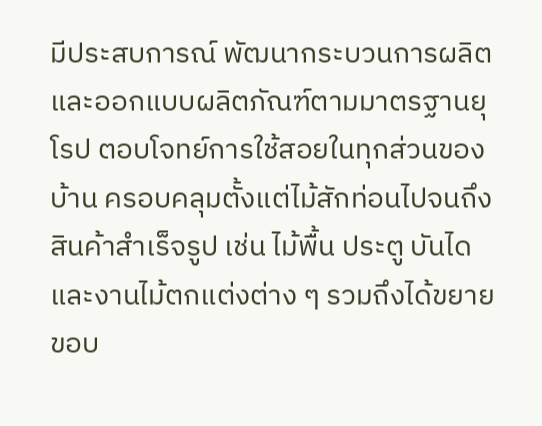มีประสบการณ์ พัฒนากระบวนการผลิตและออกแบบผลิตภัณฑ์ตามมาตรฐานยุโรป ตอบโจทย์การใช้สอยในทุกส่วนของบ้าน ครอบคลุมตั้งแต่ไม้สักท่อนไปจนถึงสินค้าสำเร็จรูป เช่น ไม้พื้น ประตู บันได และงานไม้ตกแต่งต่าง ๆ รวมถึงได้ขยายขอบ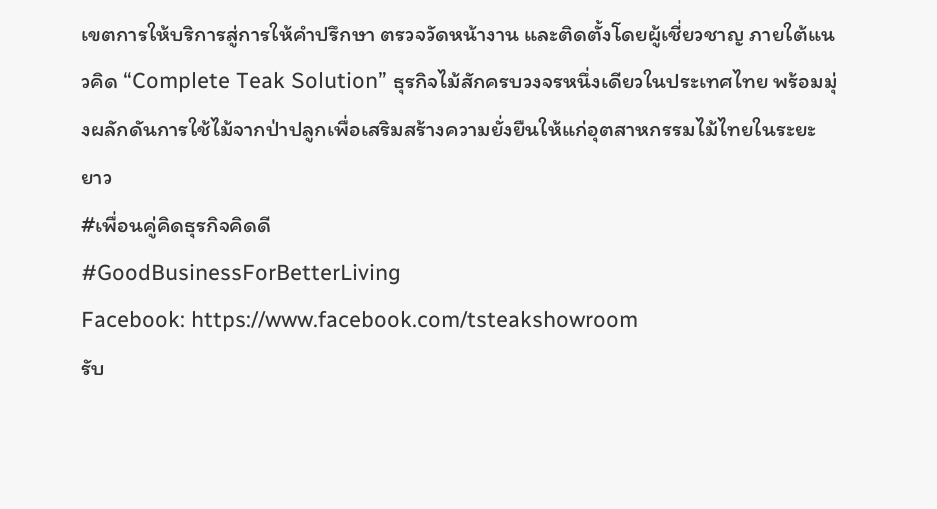เขตการให้บริการสู่การให้คำปรึกษา ตรวจวัดหน้างาน และติดตั้งโดยผู้เชี่ยวชาญ ภายใต้แนวคิด “Complete Teak Solution” ธุรกิจไม้สักครบวงจรหนึ่งเดียวในประเทศไทย พร้อมมุ่งผลักดันการใช้ไม้จากป่าปลูกเพื่อเสริมสร้างความยั่งยืนให้แก่อุตสาหกรรมไม้ไทยในระยะยาว
#เพื่อนคู่คิดธุรกิจคิดดี
#GoodBusinessForBetterLiving
Facebook: https://www.facebook.com/tsteakshowroom
รับ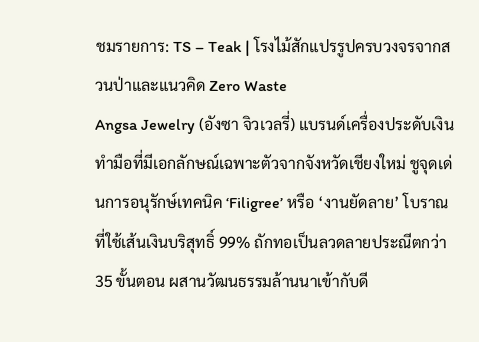ชมรายการ: TS – Teak | โรงไม้สักแปรรูปครบวงจรจากสวนป่าและแนวคิด Zero Waste
Angsa Jewelry (อังซา จิวเวลรี่) แบรนด์เครื่องประดับเงินทำมือที่มีเอกลักษณ์เฉพาะตัวจากจังหวัดเชียงใหม่ ชูจุดเด่นการอนุรักษ์เทคนิค ‘Filigree’ หรือ ‘งานยัดลาย’ โบราณ ที่ใช้เส้นเงินบริสุทธิ์ 99% ถักทอเป็นลวดลายประณีตกว่า 35 ขั้นตอน ผสานวัฒนธรรมล้านนาเข้ากับดี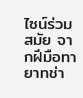ไซน์ร่วมสมัย จากฝีมือทายาทช่า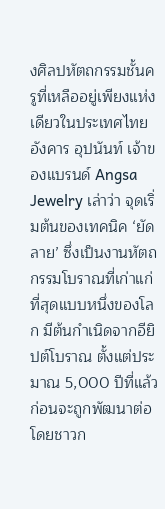งศิลปหัตถกรรมชั้นครูที่เหลืออยู่เพียงแห่งเดียวในประเทศไทย
อังคาร อุปนันท์ เจ้าของแบรนด์ Angsa Jewelry เล่าว่า จุดเริ่มต้นของเทคนิค ‘ยัดลาย’ ซึ่งเป็นงานหัตถกรรมโบราณที่เก่าแก่ที่สุดแบบหนึ่งของโลก มีต้นกำเนิดจากอียิปต์โบราณ ตั้งแต่ประมาณ 5,000 ปีที่แล้ว ก่อนจะถูกพัฒนาต่อโดยชาวก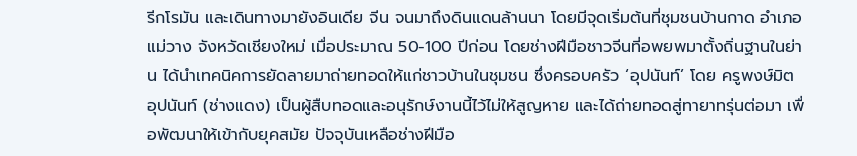รีกโรมัน และเดินทางมายังอินเดีย จีน จนมาถึงดินแดนล้านนา โดยมีจุดเริ่มต้นที่ชุมชนบ้านกาด อำเภอแม่วาง จังหวัดเชียงใหม่ เมื่อประมาณ 50-100 ปีก่อน โดยช่างฝีมือชาวจีนที่อพยพมาตั้งถิ่นฐานในย่าน ได้นำเทคนิคการยัดลายมาถ่ายทอดให้แก่ชาวบ้านในชุมชน ซึ่งครอบครัว ‘อุปนันท์’ โดย ครูพงษ์มิต อุปนันท์ (ช่างแดง) เป็นผู้สืบทอดและอนุรักษ์งานนี้ไว้ไม่ให้สูญหาย และได้ถ่ายทอดสู่ทายาทรุ่นต่อมา เพื่อพัฒนาให้เข้ากับยุคสมัย ปัจจุบันเหลือช่างฝีมือ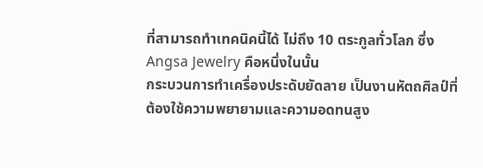ที่สามารถทำเทคนิคนี้ได้ ไม่ถึง 10 ตระกูลทั่วโลก ซึ่ง Angsa Jewelry คือหนึ่งในนั้น
กระบวนการทำเครื่องประดับยัดลาย เป็นงานหัตถศิลป์ที่ต้องใช้ความพยายามและความอดทนสูง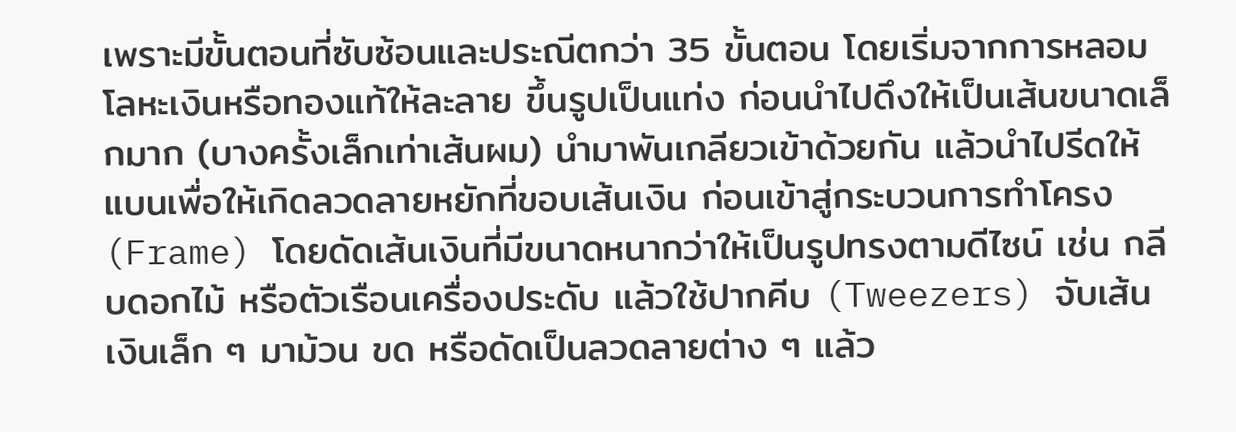เพราะมีขั้นตอนที่ซับซ้อนและประณีตกว่า 35 ขั้นตอน โดยเริ่มจากการหลอมโลหะเงินหรือทองแท้ให้ละลาย ขึ้นรูปเป็นแท่ง ก่อนนำไปดึงให้เป็นเส้นขนาดเล็กมาก (บางครั้งเล็กเท่าเส้นผม) นำมาพันเกลียวเข้าด้วยกัน แล้วนำไปรีดให้แบนเพื่อให้เกิดลวดลายหยักที่ขอบเส้นเงิน ก่อนเข้าสู่กระบวนการทำโครง (Frame) โดยดัดเส้นเงินที่มีขนาดหนากว่าให้เป็นรูปทรงตามดีไซน์ เช่น กลีบดอกไม้ หรือตัวเรือนเครื่องประดับ แล้วใช้ปากคีบ (Tweezers) จับเส้นเงินเล็ก ๆ มาม้วน ขด หรือดัดเป็นลวดลายต่าง ๆ แล้ว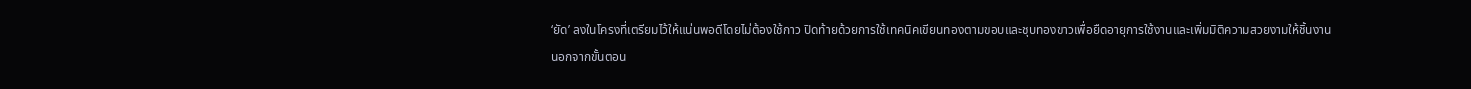‘ยัด’ ลงในโครงที่เตรียมไว้ให้แน่นพอดีโดยไม่ต้องใช้กาว ปิดท้ายด้วยการใช้เทคนิคเขียนทองตามขอบและชุบทองขาวเพื่อยืดอายุการใช้งานและเพิ่มมิติความสวยงามให้ชิ้นงาน
นอกจากขั้นตอน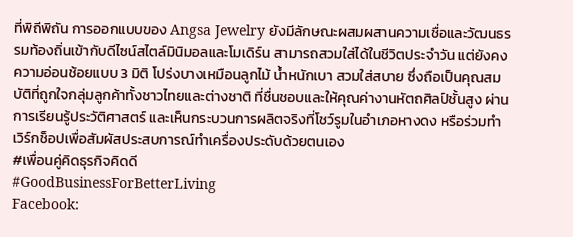ที่พิถีพิถัน การออกแบบของ Angsa Jewelry ยังมีลักษณะผสมผสานความเชื่อและวัฒนธรรมท้องถิ่นเข้ากับดีไซน์สไตล์มินิมอลและโมเดิร์น สามารถสวมใส่ได้ในชีวิตประจำวัน แต่ยังคงความอ่อนช้อยแบบ 3 มิติ โปร่งบางเหมือนลูกไม้ น้ำหนักเบา สวมใส่สบาย ซึ่งถือเป็นคุณสมบัติที่ถูกใจกลุ่มลูกค้าทั้งชาวไทยและต่างชาติ ที่ชื่นชอบและให้คุณค่างานหัตถศิลป์ชั้นสูง ผ่านการเรียนรู้ประวัติศาสตร์ และเห็นกระบวนการผลิตจริงที่โชว์รูมในอำเภอหางดง หรือร่วมทำเวิร์กช็อปเพื่อสัมผัสประสบการณ์ทำเครื่องประดับด้วยตนเอง
#เพื่อนคู่คิดธุรกิจคิดดี
#GoodBusinessForBetterLiving
Facebook: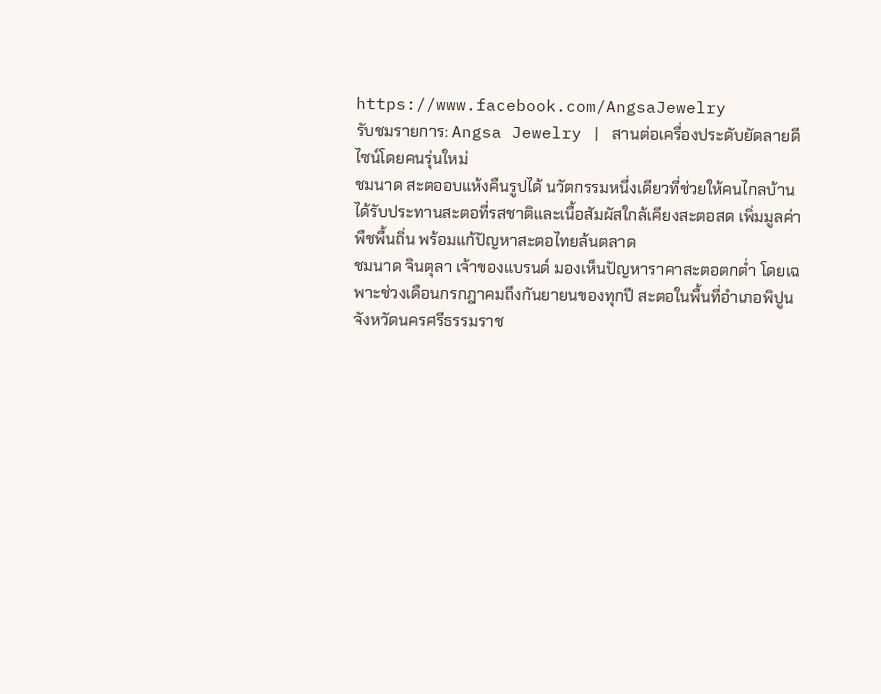https://www.facebook.com/AngsaJewelry
รับชมรายการ: Angsa Jewelry | สานต่อเครื่องประดับยัดลายดีไซน์โดยคนรุ่นใหม่
ชมนาด สะตออบแห้งคืนรูปได้ นวัตกรรมหนึ่งเดียวที่ช่วยให้คนไกลบ้านได้รับประทานสะตอที่รสชาติและเนื้อสัมผัสใกล้เคียงสะตอสด เพิ่มมูลค่าพืชพื้นถิ่น พร้อมแก้ปัญหาสะตอไทยล้นตลาด
ชมนาด จินตุลา เจ้าของแบรนด์ มองเห็นปัญหาราคาสะตอตกต่ำ โดยเฉพาะช่วงเดือนกรกฎาคมถึงกันยายนของทุกปี สะตอในพื้นที่อำเภอพิปูน จังหวัดนครศรีธรรมราช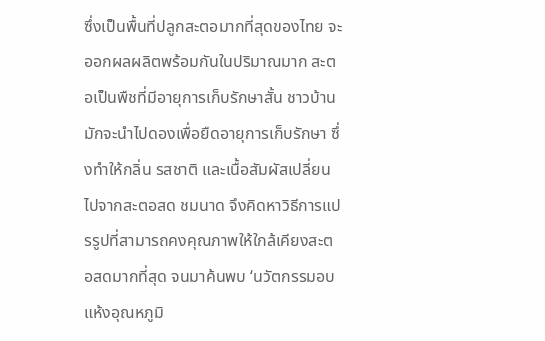ซึ่งเป็นพื้นที่ปลูกสะตอมากที่สุดของไทย จะออกผลผลิตพร้อมกันในปริมาณมาก สะตอเป็นพืชที่มีอายุการเก็บรักษาสั้น ชาวบ้านมักจะนำไปดองเพื่อยืดอายุการเก็บรักษา ซึ่งทำให้กลิ่น รสชาติ และเนื้อสัมผัสเปลี่ยนไปจากสะตอสด ชมนาด จึงคิดหาวิธีการแปรรูปที่สามารถคงคุณภาพให้ใกล้เคียงสะตอสดมากที่สุด จนมาค้นพบ ‘นวัตกรรมอบแห้งอุณหภูมิ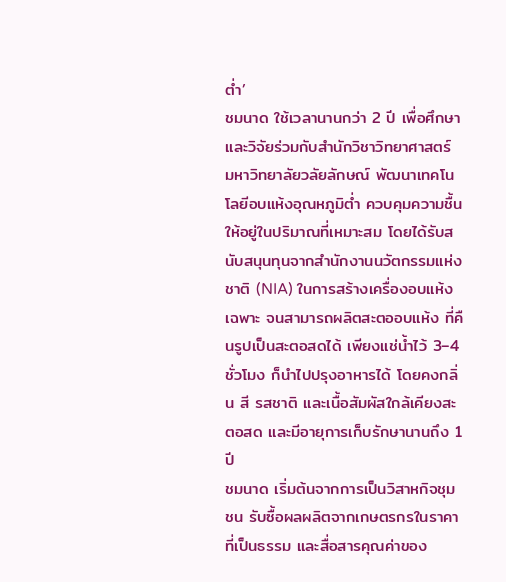ต่ำ’
ชมนาด ใช้เวลานานกว่า 2 ปี เพื่อศึกษาและวิจัยร่วมกับสำนักวิชาวิทยาศาสตร์ มหาวิทยาลัยวลัยลักษณ์ พัฒนาเทคโนโลยีอบแห้งอุณหภูมิต่ำ ควบคุมความชื้นให้อยู่ในปริมาณที่เหมาะสม โดยได้รับสนับสนุนทุนจากสำนักงานนวัตกรรมแห่งชาติ (NIA) ในการสร้างเครื่องอบแห้งเฉพาะ จนสามารถผลิตสะตออบแห้ง ที่คืนรูปเป็นสะตอสดได้ เพียงแช่น้ำไว้ 3–4 ชั่วโมง ก็นำไปปรุงอาหารได้ โดยคงกลิ่น สี รสชาติ และเนื้อสัมผัสใกล้เคียงสะตอสด และมีอายุการเก็บรักษานานถึง 1 ปี
ชมนาด เริ่มต้นจากการเป็นวิสาหกิจชุมชน รับซื้อผลผลิตจากเกษตรกรในราคาที่เป็นธรรม และสื่อสารคุณค่าของ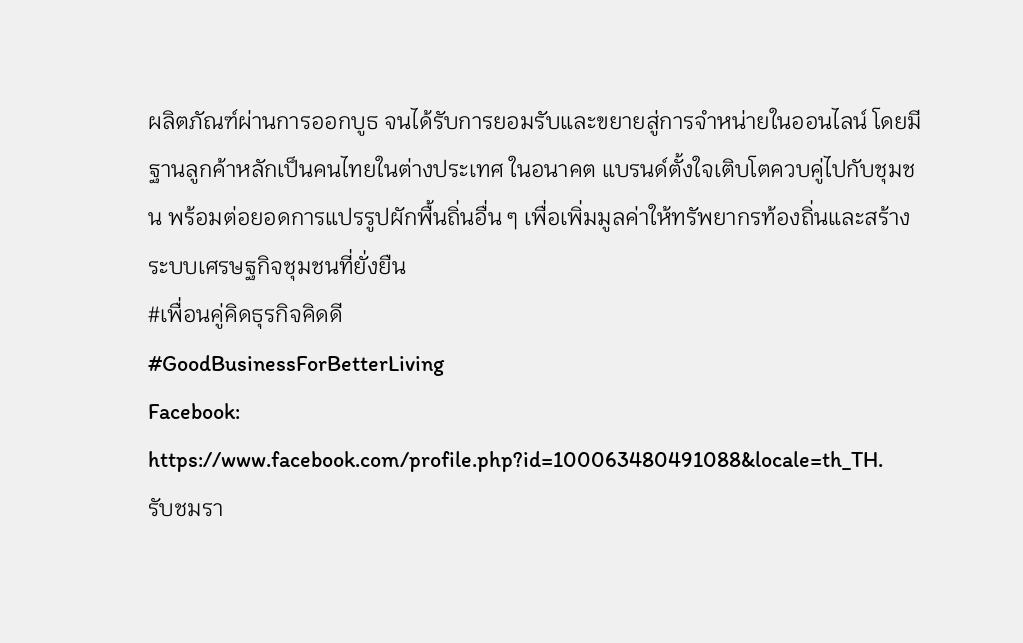ผลิตภัณฑ์ผ่านการออกบูธ จนได้รับการยอมรับและขยายสู่การจำหน่ายในออนไลน์ โดยมีฐานลูกค้าหลักเป็นคนไทยในต่างประเทศ ในอนาคต แบรนด์ตั้งใจเติบโตควบคู่ไปกับชุมชน พร้อมต่อยอดการแปรรูปผักพื้นถิ่นอื่น ๆ เพื่อเพิ่มมูลค่าให้ทรัพยากรท้องถิ่นและสร้างระบบเศรษฐกิจชุมชนที่ยั่งยืน
#เพื่อนคู่คิดธุรกิจคิดดี
#GoodBusinessForBetterLiving
Facebook: https://www.facebook.com/profile.php?id=100063480491088&locale=th_TH.
รับชมรา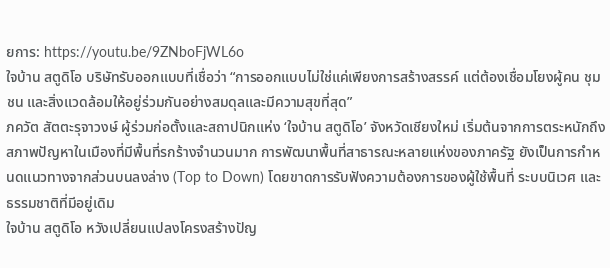ยการ: https://youtu.be/9ZNboFjWL6o
ใจบ้าน สตูดิโอ บริษัทรับออกแบบที่เชื่อว่า “การออกแบบไม่ใช่แค่เพียงการสร้างสรรค์ แต่ต้องเชื่อมโยงผู้คน ชุมชน และสิ่งแวดล้อมให้อยู่ร่วมกันอย่างสมดุลและมีความสุขที่สุด”
ภควัต สัตตะรุจาวงษ์ ผู้ร่วมก่อตั้งและสถาปนิกแห่ง ‘ใจบ้าน สตูดิโอ’ จังหวัดเชียงใหม่ เริ่มต้นจากการตระหนักถึงสภาพปัญหาในเมืองที่มีพื้นที่รกร้างจำนวนมาก การพัฒนาพื้นที่สาธารณะหลายแห่งของภาครัฐ ยังเป็นการกำหนดแนวทางจากส่วนบนลงล่าง (Top to Down) โดยขาดการรับฟังความต้องการของผู้ใช้พื้นที่ ระบบนิเวศ และธรรมชาติที่มีอยู่เดิม
ใจบ้าน สตูดิโอ หวังเปลี่ยนแปลงโครงสร้างปัญ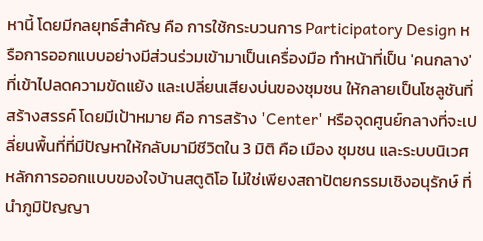หานี้ โดยมีกลยุทธ์สำคัญ คือ การใช้กระบวนการ Participatory Design หรือการออกแบบอย่างมีส่วนร่วมเข้ามาเป็นเครื่องมือ ทำหน้าที่เป็น 'คนกลาง' ที่เข้าไปลดความขัดแย้ง และเปลี่ยนเสียงบ่นของชุมชน ให้กลายเป็นโซลูชันที่สร้างสรรค์ โดยมีเป้าหมาย คือ การสร้าง 'Center' หรือจุดศูนย์กลางที่จะเปลี่ยนพื้นที่ที่มีปัญหาให้กลับมามีชีวิตใน 3 มิติ คือ เมือง ชุมชน และระบบนิเวศ
หลักการออกแบบของใจบ้านสตูดิโอ ไม่ใช่เพียงสถาปัตยกรรมเชิงอนุรักษ์ ที่นำภูมิปัญญา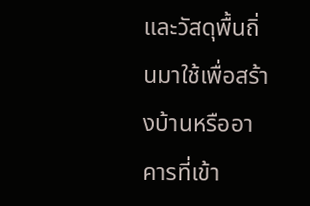และวัสดุพื้นถิ่นมาใช้เพื่อสร้างบ้านหรืออาคารที่เข้า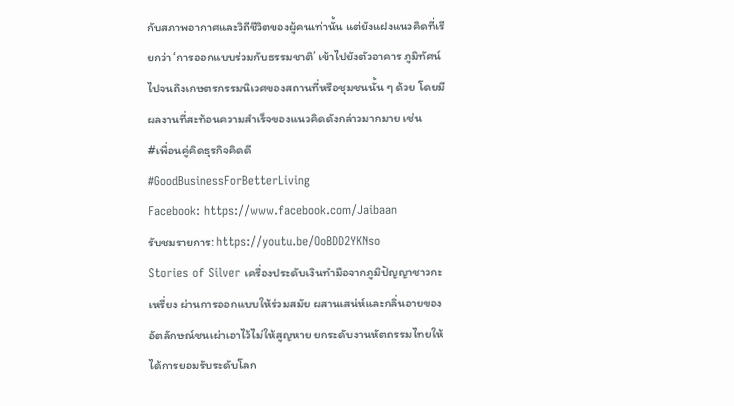กับสภาพอากาศและวิถีชีวิตของผู้คนเท่านั้น แต่ยังแฝงแนวคิดที่เรียกว่า ‘การออกแบบร่วมกับธรรมชาติ’ เข้าไปยังตัวอาคาร ภูมิทัศน์ ไปจนถึงเกษตรกรรมนิเวศของสถานที่หรือชุมชนนั้น ๆ ด้วย โดยมีผลงานที่สะท้อนความสำเร็จของแนวคิดดังกล่าวมากมาย เช่น
#เพื่อนคู่คิดธุรกิจคิดดี
#GoodBusinessForBetterLiving
Facebook: https://www.facebook.com/Jaibaan
รับชมรายการ: https://youtu.be/OoBDD2YKNso
Stories of Silver เครื่องประดับเงินทำมือจากภูมิปัญญาชาวกะเหรี่ยง ผ่านการออกแบบให้ร่วมสมัย ผสานเสน่ห์และกลิ่นอายของอัตลักษณ์ชนเผ่าเอาไว้ไม่ให้สูญหาย ยกระดับงานหัตถรรมไทยให้ได้การยอมรับระดับโลก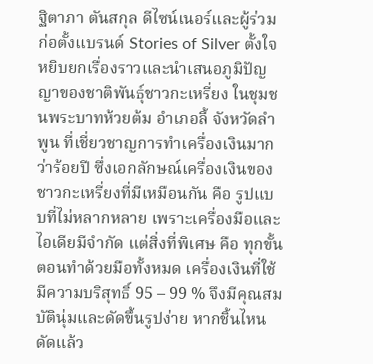ฐิตาภา ตันสกุล ดีไซน์เนอร์และผู้ร่วมก่อตั้งแบรนด์ Stories of Silver ตั้งใจหยิบยกเรื่องราวและนำเสนอภูมิปัญญาของชาติพันธุ์ชาวกะเหรี่ยง ในชุมชนพระบาทห้วยต้ม อำเภอลี้ จังหวัดลำพูน ที่เชี่ยวชาญการทำเครื่องเงินมากว่าร้อยปี ซึ่งเอกลักษณ์เครื่องเงินของชาวกะเหรี่ยงที่มีเหมือนกัน คือ รูปแบบที่ไม่หลากหลาย เพราะเครื่องมือและไอเดียมีจำกัด แต่สิ่งที่พิเศษ คือ ทุกขั้นตอนทำด้วยมือทั้งหมด เครื่องเงินที่ใช้มีความบริสุทธิ์ 95 – 99 % จึงมีคุณสมบัตินุ่มและดัดขึ้นรูปง่าย หากชิ้นไหนดัดแล้ว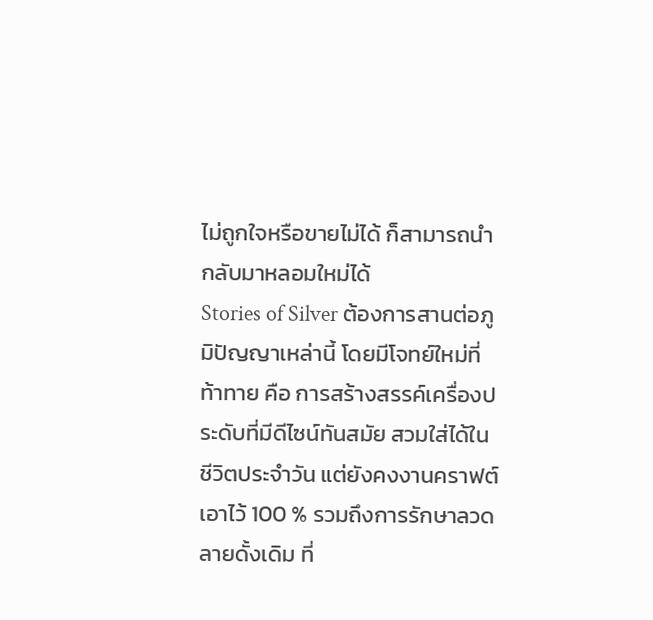ไม่ถูกใจหรือขายไม่ได้ ก็สามารถนำกลับมาหลอมใหม่ได้
Stories of Silver ต้องการสานต่อภูมิปัญญาเหล่านี้ โดยมีโจทย์ใหม่ที่ท้าทาย คือ การสร้างสรรค์เครื่องประดับที่มีดีไซน์ทันสมัย สวมใส่ได้ในชีวิตประจำวัน แต่ยังคงงานคราฟต์เอาไว้ 100 % รวมถึงการรักษาลวดลายดั้งเดิม ที่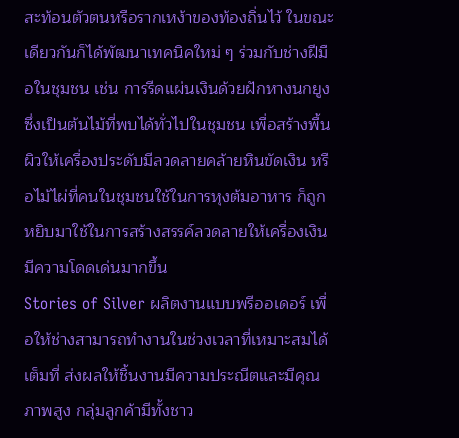สะท้อนตัวตนหรือรากเหง้าของท้องถิ่นไว้ ในขณะเดียวกันก็ได้พัฒนาเทคนิคใหม่ ๆ ร่วมกับช่างฝีมือในชุมชน เช่น การรีดแผ่นเงินด้วยฝักหางนกยูง ซึ่งเป็นต้นไม้ที่พบได้ทั่วไปในชุมชน เพื่อสร้างพื้นผิวให้เครื่องประดับมีลวดลายคล้ายหินขัดเงิน หรือไม้ไผ่ที่คนในชุมชนใช้ในการหุงต้มอาหาร ก็ถูกหยิบมาใช้ในการสร้างสรรค์ลวดลายให้เครื่องเงินมีความโดดเด่นมากขึ้น
Stories of Silver ผลิตงานแบบพรีออเดอร์ เพื่อให้ช่างสามารถทำงานในช่วงเวลาที่เหมาะสมได้เต็มที่ ส่งผลให้ชิ้นงานมีความประณีตและมีคุณภาพสูง กลุ่มลูกค้ามีทั้งชาว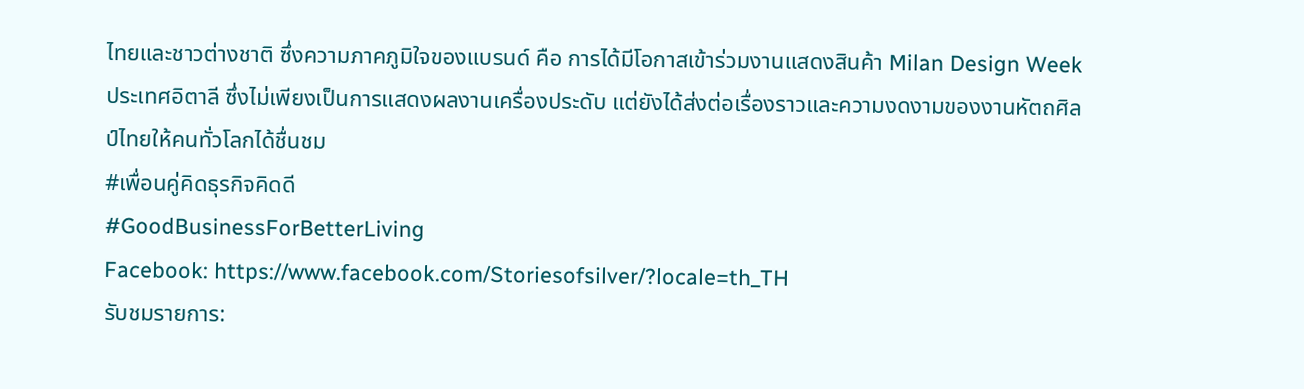ไทยและชาวต่างชาติ ซึ่งความภาคภูมิใจของแบรนด์ คือ การได้มีโอกาสเข้าร่วมงานแสดงสินค้า Milan Design Week ประเทศอิตาลี ซึ่งไม่เพียงเป็นการแสดงผลงานเครื่องประดับ แต่ยังได้ส่งต่อเรื่องราวและความงดงามของงานหัตถศิลป์ไทยให้คนทั่วโลกได้ชื่นชม
#เพื่อนคู่คิดธุรกิจคิดดี
#GoodBusinessForBetterLiving
Facebook: https://www.facebook.com/Storiesofsilver/?locale=th_TH
รับชมรายการ: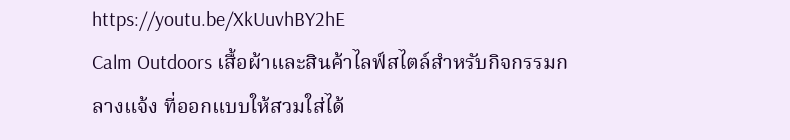https://youtu.be/XkUuvhBY2hE
Calm Outdoors เสื้อผ้าและสินค้าไลฟ์สไตล์สำหรับกิจกรรมกลางแจ้ง ที่ออกแบบให้สวมใส่ได้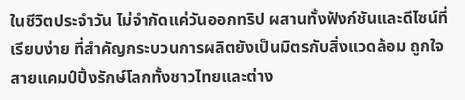ในชีวิตประจำวัน ไม่จำกัดแค่วันออกทริป ผสานทั้งฟังก์ชันและดีไซน์ที่เรียบง่าย ที่สำคัญกระบวนการผลิตยังเป็นมิตรกับสิ่งแวดล้อม ถูกใจสายแคมป์ปิ้งรักษ์โลกทั้งชาวไทยและต่าง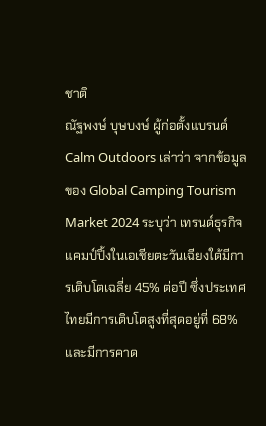ชาติ
ณัฐพงษ์ บุษบงษ์ ผู้ก่อตั้งแบรนด์ Calm Outdoors เล่าว่า จากข้อมูลของ Global Camping Tourism Market 2024 ระบุว่า เทรนด์ธุรกิจแคมป์ปิ้งในเอเชียตะวันเฉียงใต้มีการเติบโตเฉลี่ย 45% ต่อปี ซึ่งประเทศไทยมีการเติบโตสูงที่สุดอยู่ที่ 68% และมีการคาด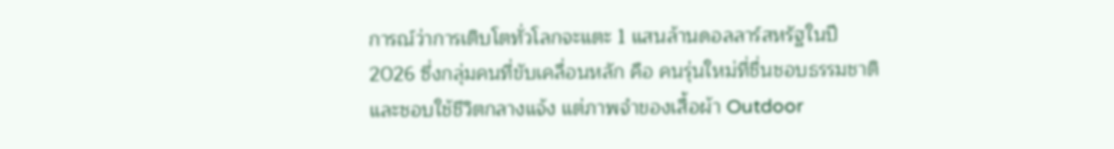การณ์ว่าการเติบโตทั่วโลกจะแตะ 1 แสนล้านดอลลาร์สหรัฐในปี 2026 ซึ่งกลุ่มคนที่ขับเคลื่อนหลัก คือ คนรุ่นใหม่ที่ชื่นชอบธรรมชาติ และชอบใช้ชีวิตกลางแจ้ง แต่ภาพจำของเสื้อผ้า Outdoor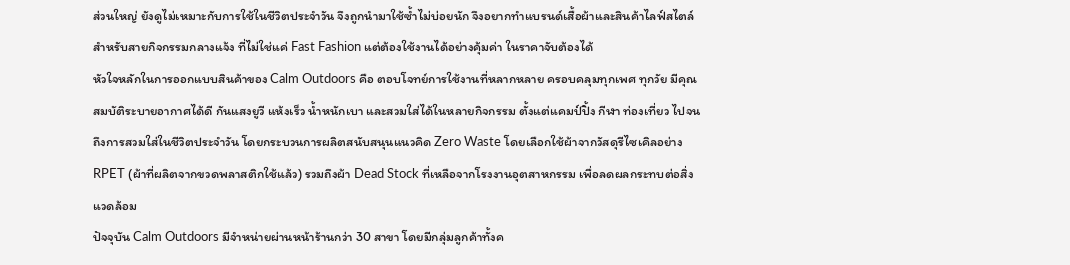ส่วนใหญ่ ยังดูไม่เหมาะกับการใช้ในชีวิตประจำวัน จึงถูกนำมาใช้ซ้ำไม่บ่อยนัก จึงอยากทำแบรนด์เสื้อผ้าและสินค้าไลฟ์สไตล์สำหรับสายกิจกรรมกลางแจ้ง ที่ไม่ใช่แค่ Fast Fashion แต่ต้องใช้งานได้อย่างคุ้มค่า ในราคาจับต้องได้
หัวใจหลักในการออกแบบสินค้าของ Calm Outdoors คือ ตอบโจทย์การใช้งานที่หลากหลาย ครอบคลุมทุกเพศ ทุกวัย มีคุณสมบัติระบายอากาศได้ดี กันแสงยูวี แห้งเร็ว น้ำหนักเบา และสวมใส่ได้ในหลายกิจกรรม ตั้งแต่แคมป์ปิ้ง กีฬา ท่องเที่ยว ไปจนถึงการสวมใส่ในชีวิตประจำวัน โดยกระบวนการผลิตสนับสนุนแนวคิด Zero Waste โดยเลือกใช้ผ้าจากวัสดุรีไซเคิลอย่าง RPET (ผ้าที่ผลิตจากขวดพลาสติกใช้แล้ว) รวมถึงผ้า Dead Stock ที่เหลือจากโรงงานอุตสาหกรรม เพื่อลดผลกระทบต่อสิ่งแวดล้อม
ปัจจุบัน Calm Outdoors มีจำหน่ายผ่านหน้าร้านกว่า 30 สาขา โดยมีกลุ่มลูกค้าทั้งค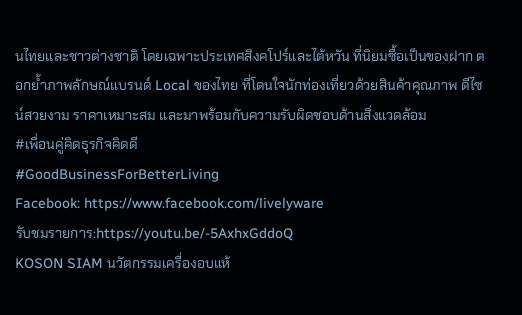นไทยและชาวต่างชาติ โดยเฉพาะประเทศสิงคโปร์และไต้หวัน ที่นิยมซื้อเป็นของฝาก ตอกย้ำภาพลักษณ์แบรนด์ Local ของไทย ที่โดนใจนักท่องเที่ยวด้วยสินค้าคุณภาพ ดีไซน์สวยงาม ราคาเหมาะสม และมาพร้อมกับความรับผิดชอบด้านสิ่งแวดล้อม
#เพื่อนคู่คิดธุรกิจคิดดี
#GoodBusinessForBetterLiving
Facebook: https://www.facebook.com/livelyware
รับชมรายการ:https://youtu.be/-5AxhxGddoQ
KOSON SIAM นวัตกรรมเครื่องอบแห้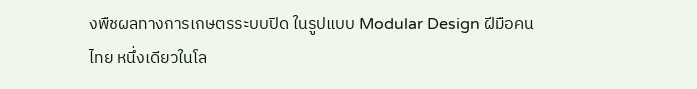งพืชผลทางการเกษตรระบบปิด ในรูปแบบ Modular Design ฝีมือคนไทย หนึ่งเดียวในโล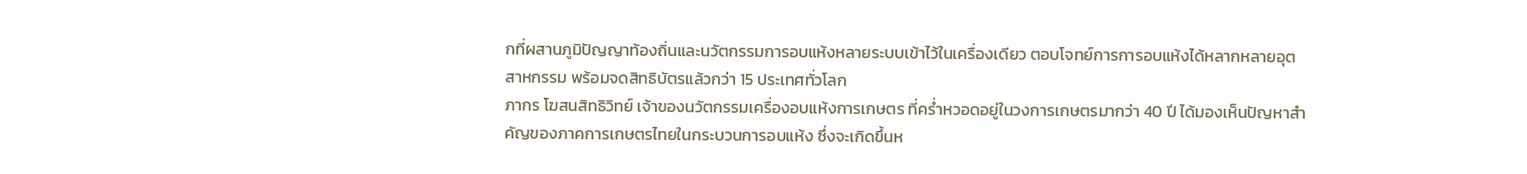กที่ผสานภูมิปัญญาท้องถิ่นและนวัตกรรมการอบแห้งหลายระบบเข้าไว้ในเครื่องเดียว ตอบโจทย์การการอบแห้งได้หลากหลายอุตสาหกรรม พร้อมจดสิทธิบัตรแล้วกว่า 15 ประเทศทั่วโลก
ภากร โฆสนสิทธิวิทย์ เจ้าของนวัตกรรมเครื่องอบแห้งการเกษตร ที่คร่ำหวอดอยู่ในวงการเกษตรมากว่า 40 ปี ได้มองเห็นปัญหาสำคัญของภาคการเกษตรไทยในกระบวนการอบแห้ง ซึ่งจะเกิดขึ้นห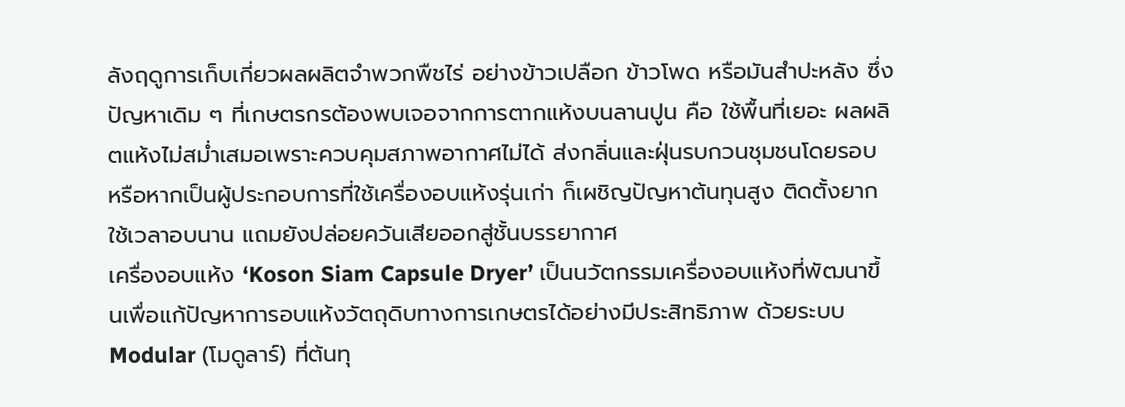ลังฤดูการเก็บเกี่ยวผลผลิตจำพวกพืชไร่ อย่างข้าวเปลือก ข้าวโพด หรือมันสำปะหลัง ซึ่งปัญหาเดิม ๆ ที่เกษตรกรต้องพบเจอจากการตากแห้งบนลานปูน คือ ใช้พื้นที่เยอะ ผลผลิตแห้งไม่สม่ำเสมอเพราะควบคุมสภาพอากาศไม่ได้ ส่งกลิ่นและฝุ่นรบกวนชุมชนโดยรอบ หรือหากเป็นผู้ประกอบการที่ใช้เครื่องอบแห้งรุ่นเก่า ก็เผชิญปัญหาต้นทุนสูง ติดตั้งยาก ใช้เวลาอบนาน แถมยังปล่อยควันเสียออกสู่ชั้นบรรยากาศ
เครื่องอบแห้ง ‘Koson Siam Capsule Dryer’ เป็นนวัตกรรมเครื่องอบแห้งที่พัฒนาขึ้นเพื่อแก้ปัญหาการอบแห้งวัตถุดิบทางการเกษตรได้อย่างมีประสิทธิภาพ ด้วยระบบ Modular (โมดูลาร์) ที่ต้นทุ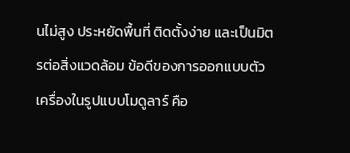นไม่สูง ประหยัดพื้นที่ ติดตั้งง่าย และเป็นมิตรต่อสิ่งแวดล้อม ข้อดีของการออกแบบตัวเครื่องในรูปแบบโมดูลาร์ คือ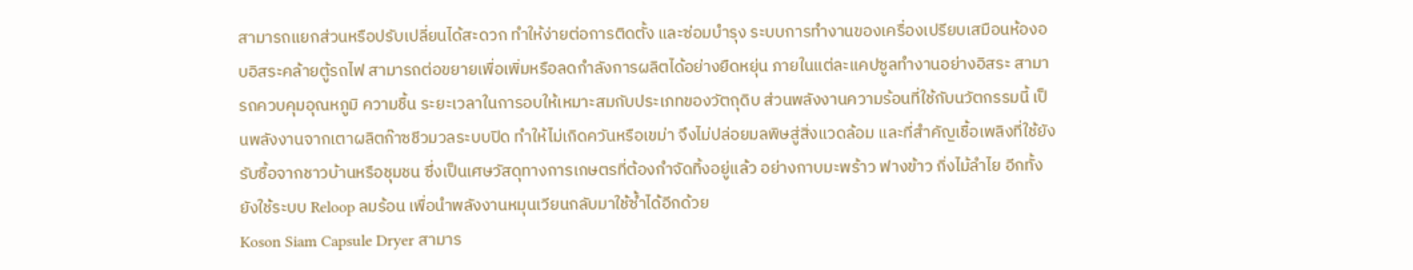สามารถแยกส่วนหรือปรับเปลี่ยนได้สะดวก ทำให้ง่ายต่อการติดตั้ง และซ่อมบำรุง ระบบการทำงานของเครื่องเปรียบเสมือนห้องอบอิสระคล้ายตู้รถไฟ สามารถต่อขยายเพื่อเพิ่มหรือลดกำลังการผลิตได้อย่างยืดหยุ่น ภายในแต่ละแคปซูลทำงานอย่างอิสระ สามารถควบคุมอุณหภูมิ ความชื้น ระยะเวลาในการอบให้เหมาะสมกับประเภทของวัตถุดิบ ส่วนพลังงานความร้อนที่ใช้กับนวัตกรรมนี้ เป็นพลังงานจากเตาผลิตก๊าซชีวมวลระบบปิด ทำให้ไม่เกิดควันหรือเขม่า จึงไม่ปล่อยมลพิษสู่สิ่งแวดล้อม และที่สำคัญเชื้อเพลิงที่ใช้ยังรับซื้อจากชาวบ้านหรือชุมชน ซึ่งเป็นเศษวัสดุทางการเกษตรที่ต้องกำจัดทิ้งอยู่แล้ว อย่างกาบมะพร้าว ฟางข้าว กิ่งไม้ลำไย อีกทั้งยังใช้ระบบ Reloop ลมร้อน เพื่อนำพลังงานหมุนเวียนกลับมาใช้ซ้ำได้อีกด้วย
Koson Siam Capsule Dryer สามาร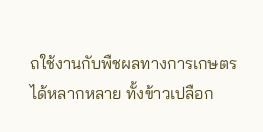ถใช้งานกับพืชผลทางการเกษตรได้หลากหลาย ทั้งข้าวเปลือก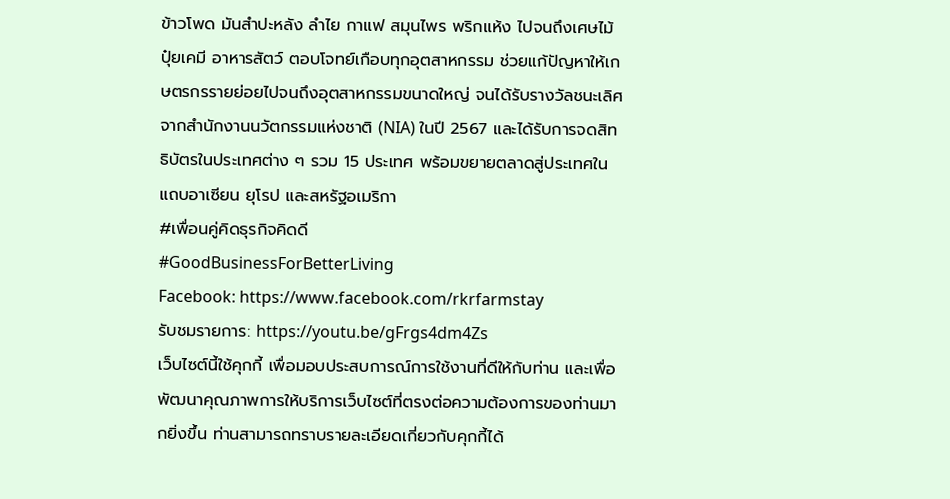ข้าวโพด มันสำปะหลัง ลำไย กาแฟ สมุนไพร พริกแห้ง ไปจนถึงเศษไม้ ปุ๋ยเคมี อาหารสัตว์ ตอบโจทย์เกือบทุกอุตสาหกรรม ช่วยแก้ปัญหาให้เกษตรกรรายย่อยไปจนถึงอุตสาหกรรมขนาดใหญ่ จนได้รับรางวัลชนะเลิศจากสำนักงานนวัตกรรมแห่งชาติ (NIA) ในปี 2567 และได้รับการจดสิทธิบัตรในประเทศต่าง ๆ รวม 15 ประเทศ พร้อมขยายตลาดสู่ประเทศในแถบอาเซียน ยุโรป และสหรัฐอเมริกา
#เพื่อนคู่คิดธุรกิจคิดดี
#GoodBusinessForBetterLiving
Facebook: https://www.facebook.com/rkrfarmstay
รับชมรายการ: https://youtu.be/gFrgs4dm4Zs
เว็บไซต์นี้ใช้คุกกี้ เพื่อมอบประสบการณ์การใช้งานที่ดีให้กับท่าน และเพื่อพัฒนาคุณภาพการให้บริการเว็บไซต์ที่ตรงต่อความต้องการของท่านมากยิ่งขึ้น ท่านสามารถทราบรายละเอียดเกี่ยวกับคุกกี้ได้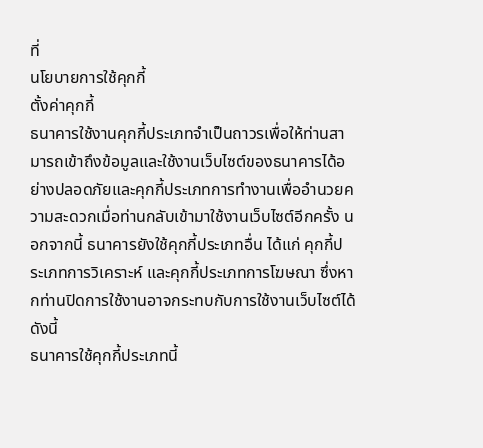ที่
นโยบายการใช้คุกกี้
ตั้งค่าคุกกี้
ธนาคารใช้งานคุกกี้ประเภทจำเป็นถาวรเพื่อให้ท่านสามารถเข้าถึงข้อมูลและใช้งานเว็บไซต์ของธนาคารได้อย่างปลอดภัยและคุกกี้ประเภทการทำงานเพื่ออำนวยความสะดวกเมื่อท่านกลับเข้ามาใช้งานเว็บไซต์อีกครั้ง นอกจากนี้ ธนาคารยังใช้คุกกี้ประเภทอื่น ได้แก่ คุกกี้ประเภทการวิเคราะห์ และคุกกี้ประเภทการโฆษณา ซึ่งหากท่านปิดการใช้งานอาจกระทบกับการใช้งานเว็บไซต์ได้ ดังนี้
ธนาคารใช้คุกกี้ประเภทนี้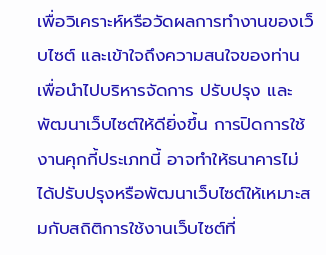เพื่อวิเคราะห์หรือวัดผลการทำงานของเว็บไซต์ และเข้าใจถึงความสนใจของท่าน เพื่อนำไปบริหารจัดการ ปรับปรุง และพัฒนาเว็บไซต์ให้ดียิ่งขึ้น การปิดการใช้งานคุกกี้ประเภทนี้ อาจทำให้ธนาคารไม่ได้ปรับปรุงหรือพัฒนาเว็บไซต์ให้เหมาะสมกับสถิติการใช้งานเว็บไซต์ที่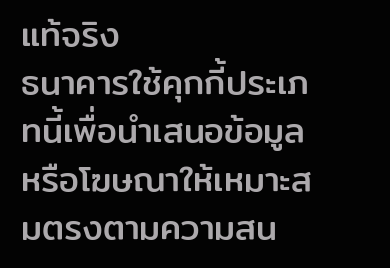แท้จริง
ธนาคารใช้คุกกี้ประเภทนี้เพื่อนำเสนอข้อมูลหรือโฆษณาให้เหมาะสมตรงตามความสน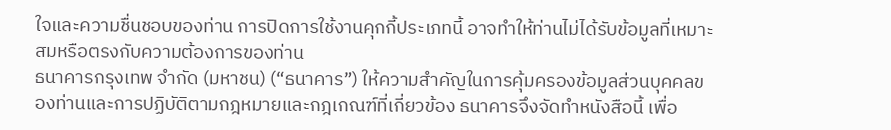ใจและความชื่นชอบของท่าน การปิดการใช้งานคุกกี้ประเภทนี้ อาจทำให้ท่านไม่ได้รับข้อมูลที่เหมาะสมหรือตรงกับความต้องการของท่าน
ธนาคารกรุงเทพ จำกัด (มหาชน) (“ธนาคาร”) ให้ความสำคัญในการคุ้มครองข้อมูลส่วนบุคคลของท่านและการปฏิบัติตามกฎหมายและกฎเกณฑ์ที่เกี่ยวข้อง ธนาคารจึงจัดทำหนังสือนี้ เพื่อ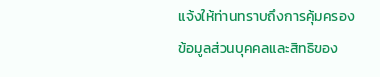แจ้งให้ท่านทราบถึงการคุ้มครองข้อมูลส่วนบุคคลและสิทธิของ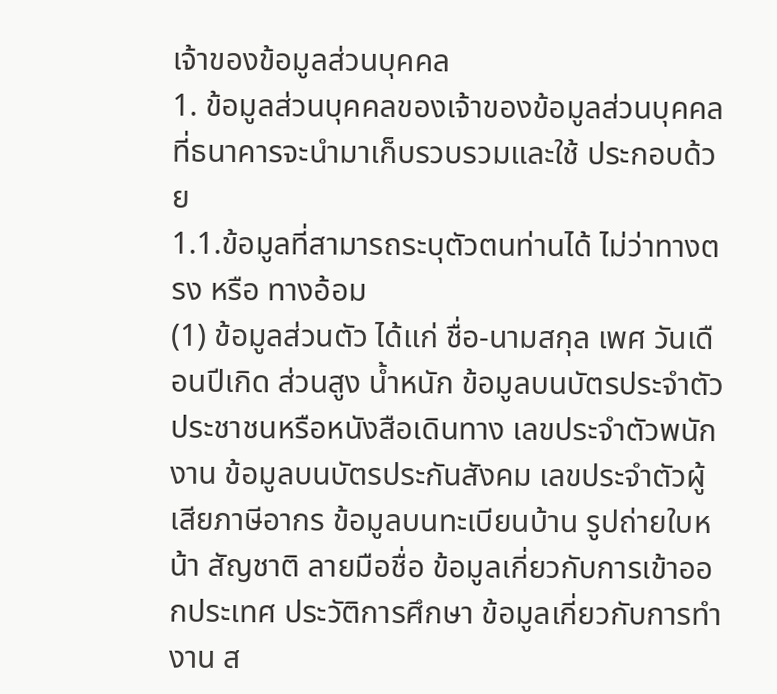เจ้าของข้อมูลส่วนบุคคล
1. ข้อมูลส่วนบุคคลของเจ้าของข้อมูลส่วนบุคคลที่ธนาคารจะนำมาเก็บรวบรวมและใช้ ประกอบด้วย
1.1.ข้อมูลที่สามารถระบุตัวตนท่านได้ ไม่ว่าทางตรง หรือ ทางอ้อม
(1) ข้อมูลส่วนตัว ได้แก่ ชื่อ-นามสกุล เพศ วันเดือนปีเกิด ส่วนสูง น้ำหนัก ข้อมูลบนบัตรประจำตัวประชาชนหรือหนังสือเดินทาง เลขประจำตัวพนักงาน ข้อมูลบนบัตรประกันสังคม เลขประจำตัวผู้เสียภาษีอากร ข้อมูลบนทะเบียนบ้าน รูปถ่ายใบหน้า สัญชาติ ลายมือชื่อ ข้อมูลเกี่ยวกับการเข้าออกประเทศ ประวัติการศึกษา ข้อมูลเกี่ยวกับการทำงาน ส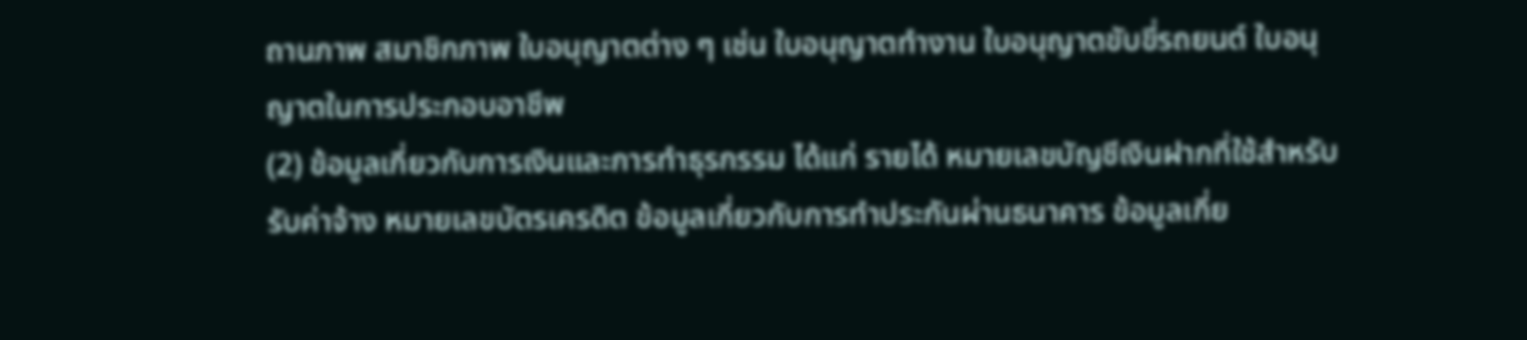ถานภาพ สมาชิกภาพ ใบอนุญาตต่าง ๆ เช่น ใบอนุญาตทำงาน ใบอนุญาตขับขี่รถยนต์ ใบอนุญาตในการประกอบอาชีพ
(2) ข้อมูลเกี่ยวกับการเงินและการทำธุรกรรม ได้แก่ รายได้ หมายเลขบัญชีเงินฝากที่ใช้สำหรับรับค่าจ้าง หมายเลขบัตรเครดิต ข้อมูลเกี่ยวกับการทำประกันผ่านธนาคาร ข้อมูลเกี่ย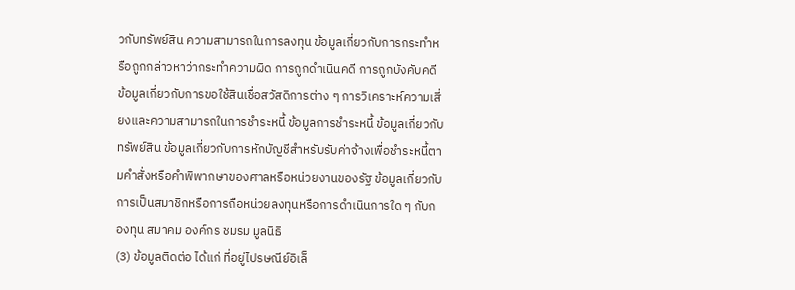วกับทรัพย์สิน ความสามารถในการลงทุน ข้อมูลเกี่ยวกับการกระทำหรือถูกกล่าวหาว่ากระทำความผิด การถูกดำเนินคดี การถูกบังคับคดี ข้อมูลเกี่ยวกับการขอใช้สินเชื่อสวัสดิการต่าง ๆ การวิเคราะห์ความเสี่ยงและความสามารถในการชำระหนี้ ข้อมูลการชำระหนี้ ข้อมูลเกี่ยวกับทรัพย์สิน ข้อมูลเกี่ยวกับการหักบัญชีสำหรับรับค่าจ้างเพื่อชำระหนี้ตามคำสั่งหรือคำพิพากษาของศาลหรือหน่วยงานของรัฐ ข้อมูลเกี่ยวกับการเป็นสมาชิกหรือการถือหน่วยลงทุนหรือการดำเนินการใด ๆ กับกองทุน สมาคม องค์กร ชมรม มูลนิธิ
(3) ข้อมูลติดต่อ ได้แก่ ที่อยู่ไปรษณีย์อิเล็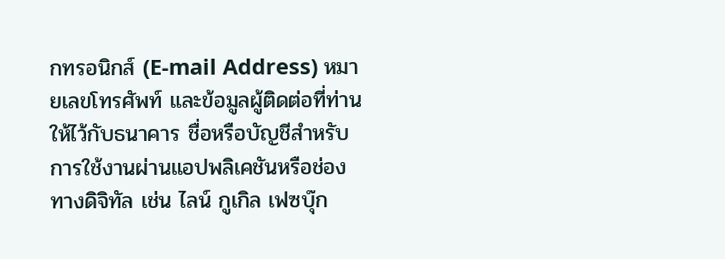กทรอนิกส์ (E-mail Address) หมายเลขโทรศัพท์ และข้อมูลผู้ติดต่อที่ท่านให้ไว้กับธนาคาร ชื่อหรือบัญชีสำหรับการใช้งานผ่านแอปพลิเคชันหรือช่องทางดิจิทัล เช่น ไลน์ กูเกิล เฟซบุ๊ก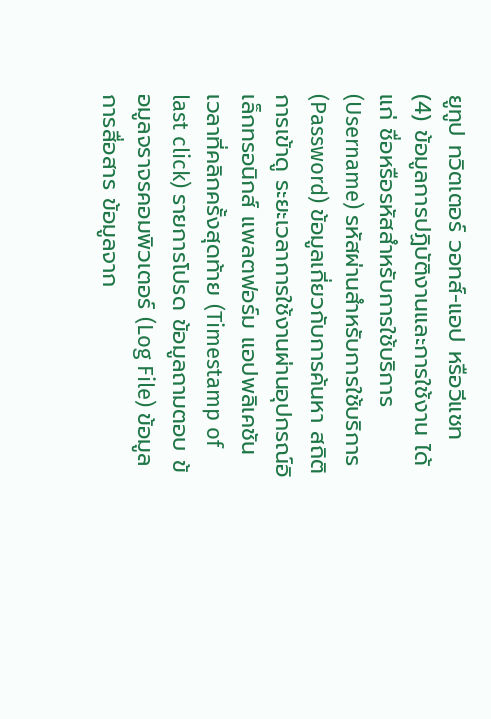ยูทูป ทวิตเตอร์ วอทส์-แอป หรือวีแชท
(4) ข้อมูลการปฏิบัติงานและการใช้งาน ได้แก่ ชื่อหรือรหัสสำหรับการใช้บริการ (Username) รหัสผ่านสำหรับการใช้บริการ (Password) ข้อมูลเกี่ยวกับการค้นหา สถิติการเข้าดู ระยะเวลาการใช้งานผ่านอุปกรณ์อิเล็กทรอนิกส์ แพลตฟอร์ม แอปพลิเคชัน เวลาที่คลิกครั้งสุดท้าย (Timestamp of last click) รายการโปรด ข้อมูลถามตอบ ข้อมูลจราจรคอมพิวเตอร์ (Log File) ข้อมูลการสื่อสาร ข้อมูลจาก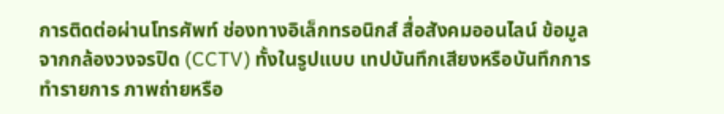การติดต่อผ่านโทรศัพท์ ช่องทางอิเล็กทรอนิกส์ สื่อสังคมออนไลน์ ข้อมูลจากกล้องวงจรปิด (CCTV) ทั้งในรูปแบบ เทปบันทึกเสียงหรือบันทึกการทำรายการ ภาพถ่ายหรือ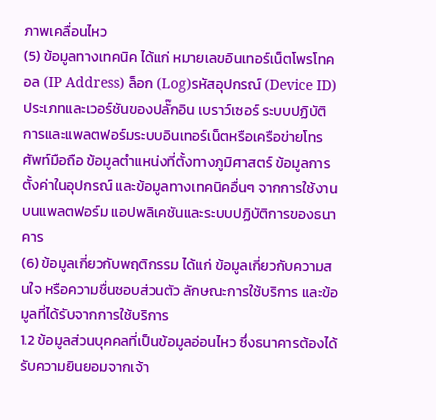ภาพเคลื่อนไหว
(5) ข้อมูลทางเทคนิค ได้แก่ หมายเลขอินเทอร์เน็ตโพรโทคอล (IP Address) ล็อก (Log)รหัสอุปกรณ์ (Device ID) ประเภทและเวอร์ชันของปลั๊กอิน เบราว์เซอร์ ระบบปฏิบัติการและแพลตฟอร์มระบบอินเทอร์เน็ตหรือเครือข่ายโทรศัพท์มือถือ ข้อมูลตำแหน่งที่ตั้งทางภูมิศาสตร์ ข้อมูลการตั้งค่าในอุปกรณ์ และข้อมูลทางเทคนิคอื่นๆ จากการใช้งานบนแพลตฟอร์ม แอปพลิเคชันและระบบปฏิบัติการของธนาคาร
(6) ข้อมูลเกี่ยวกับพฤติกรรม ได้แก่ ข้อมูลเกี่ยวกับความสนใจ หรือความชื่นชอบส่วนตัว ลักษณะการใช้บริการ และข้อมูลที่ได้รับจากการใช้บริการ
1.2 ข้อมูลส่วนบุคคลที่เป็นข้อมูลอ่อนไหว ซึ่งธนาคารต้องได้รับความยินยอมจากเจ้า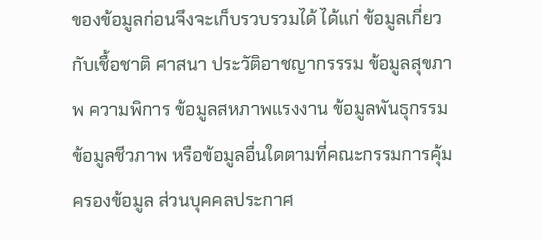ของข้อมูลก่อนจึงจะเก็บรวบรวมได้ ได้แก่ ข้อมูลเกี่ยวกับเชื้อชาติ ศาสนา ประวัติอาชญากรรรม ข้อมูลสุขภาพ ความพิการ ข้อมูลสหภาพแรงงาน ข้อมูลพันธุกรรม ข้อมูลชีวภาพ หรือข้อมูลอื่นใดตามที่คณะกรรมการคุ้มครองข้อมูล ส่วนบุคคลประกาศ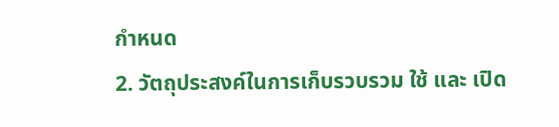กำหนด
2. วัตถุประสงค์ในการเก็บรวบรวม ใช้ และ เปิด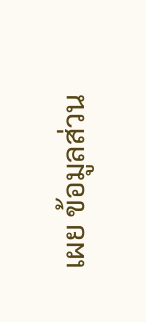เผย ข้อมูลส่วน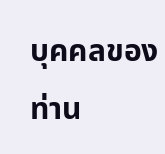บุคคลของท่าน